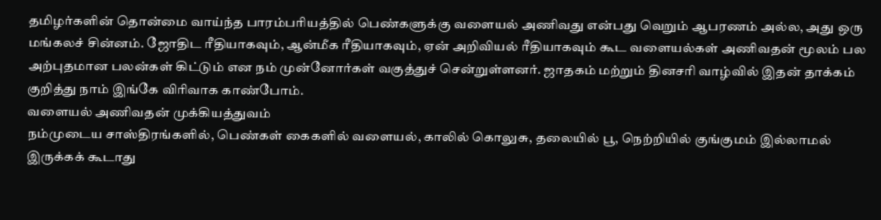தமிழர்களின் தொன்மை வாய்ந்த பாரம்பரியத்தில் பெண்களுக்கு வளையல் அணிவது என்பது வெறும் ஆபரணம் அல்ல, அது ஒரு மங்கலச் சின்னம். ஜோதிட ரீதியாகவும், ஆன்மீக ரீதியாகவும், ஏன் அறிவியல் ரீதியாகவும் கூட வளையல்கள் அணிவதன் மூலம் பல அற்புதமான பலன்கள் கிட்டும் என நம் முன்னோர்கள் வகுத்துச் சென்றுள்ளனர். ஜாதகம் மற்றும் தினசரி வாழ்வில் இதன் தாக்கம் குறித்து நாம் இங்கே விரிவாக காண்போம்.
வளையல் அணிவதன் முக்கியத்துவம்
நம்முடைய சாஸ்திரங்களில், பெண்கள் கைகளில் வளையல், காலில் கொலுசு, தலையில் பூ, நெற்றியில் குங்குமம் இல்லாமல் இருக்கக் கூடாது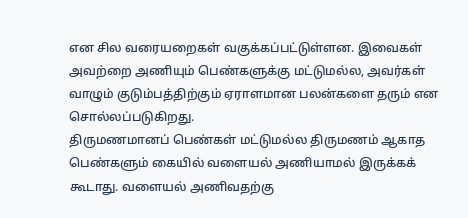என சில வரையறைகள் வகுக்கப்பட்டுள்ளன. இவைகள் அவற்றை அணியும் பெண்களுக்கு மட்டுமல்ல, அவர்கள் வாழும் குடும்பத்திற்கும் ஏராளமான பலன்களை தரும் என சொல்லப்படுகிறது.
திருமணமானப் பெண்கள் மட்டுமல்ல திருமணம் ஆகாத பெண்களும் கையில் வளையல் அணியாமல் இருக்கக் கூடாது. வளையல் அணிவதற்கு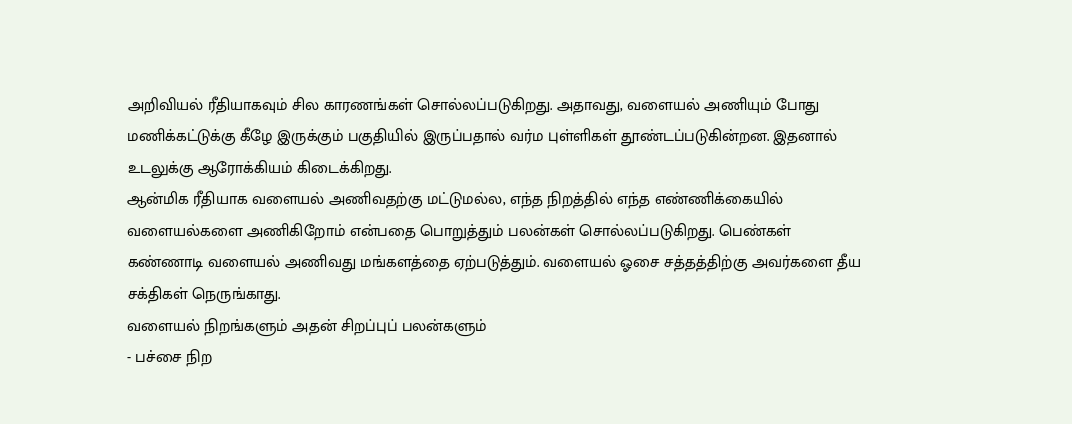அறிவியல் ரீதியாகவும் சில காரணங்கள் சொல்லப்படுகிறது. அதாவது, வளையல் அணியும் போது மணிக்கட்டுக்கு கீழே இருக்கும் பகுதியில் இருப்பதால் வர்ம புள்ளிகள் தூண்டப்படுகின்றன. இதனால் உடலுக்கு ஆரோக்கியம் கிடைக்கிறது.
ஆன்மிக ரீதியாக வளையல் அணிவதற்கு மட்டுமல்ல, எந்த நிறத்தில் எந்த எண்ணிக்கையில் வளையல்களை அணிகிறோம் என்பதை பொறுத்தும் பலன்கள் சொல்லப்படுகிறது. பெண்கள் கண்ணாடி வளையல் அணிவது மங்களத்தை ஏற்படுத்தும். வளையல் ஓசை சத்தத்திற்கு அவர்களை தீய சக்திகள் நெருங்காது.
வளையல் நிறங்களும் அதன் சிறப்புப் பலன்களும்
- பச்சை நிற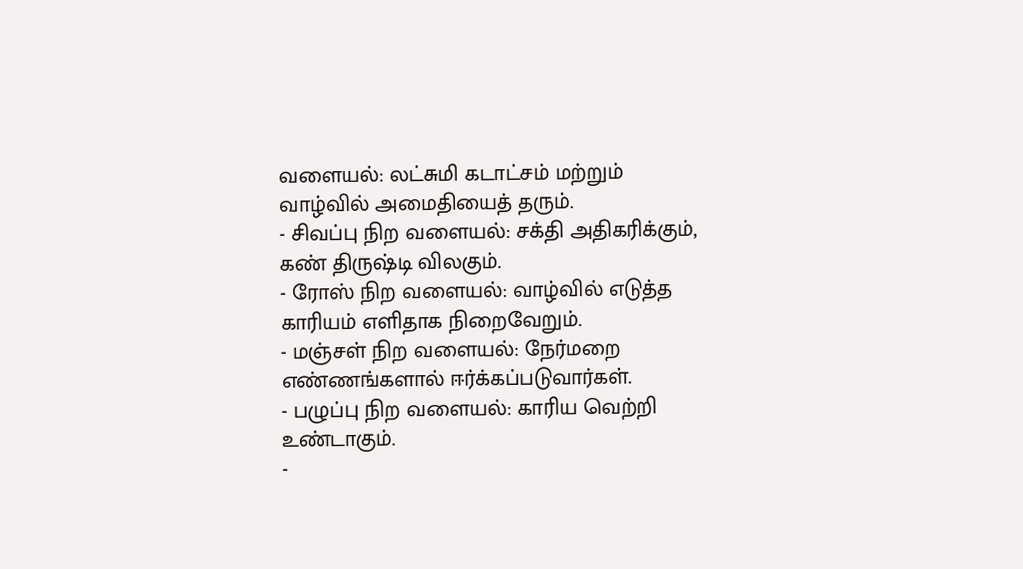வளையல்: லட்சுமி கடாட்சம் மற்றும் வாழ்வில் அமைதியைத் தரும்.
- சிவப்பு நிற வளையல்: சக்தி அதிகரிக்கும், கண் திருஷ்டி விலகும்.
- ரோஸ் நிற வளையல்: வாழ்வில் எடுத்த காரியம் எளிதாக நிறைவேறும்.
- மஞ்சள் நிற வளையல்: நேர்மறை எண்ணங்களால் ஈர்க்கப்படுவார்கள்.
- பழுப்பு நிற வளையல்: காரிய வெற்றி உண்டாகும்.
-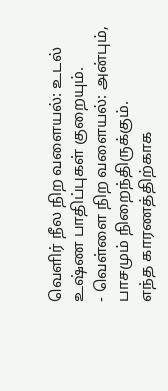வெளிர் நீல நிற வளையல்: உடல் உஷ்ண பாதிப்புகள் குறையும்.
- வெள்ளை நிற வளையல்: அன்பும், பாசமும் நிறைந்திருக்கும்.
எந்த காரணத்திற்காக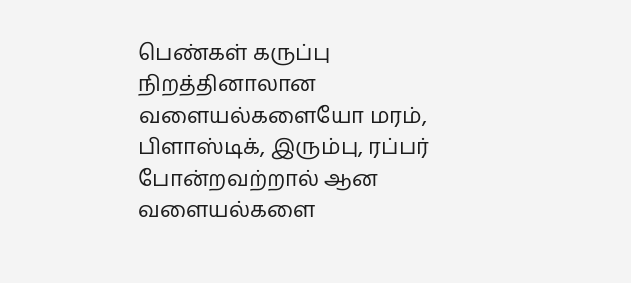பெண்கள் கருப்பு நிறத்தினாலான வளையல்களையோ மரம், பிளாஸ்டிக், இரும்பு, ரப்பர் போன்றவற்றால் ஆன வளையல்களை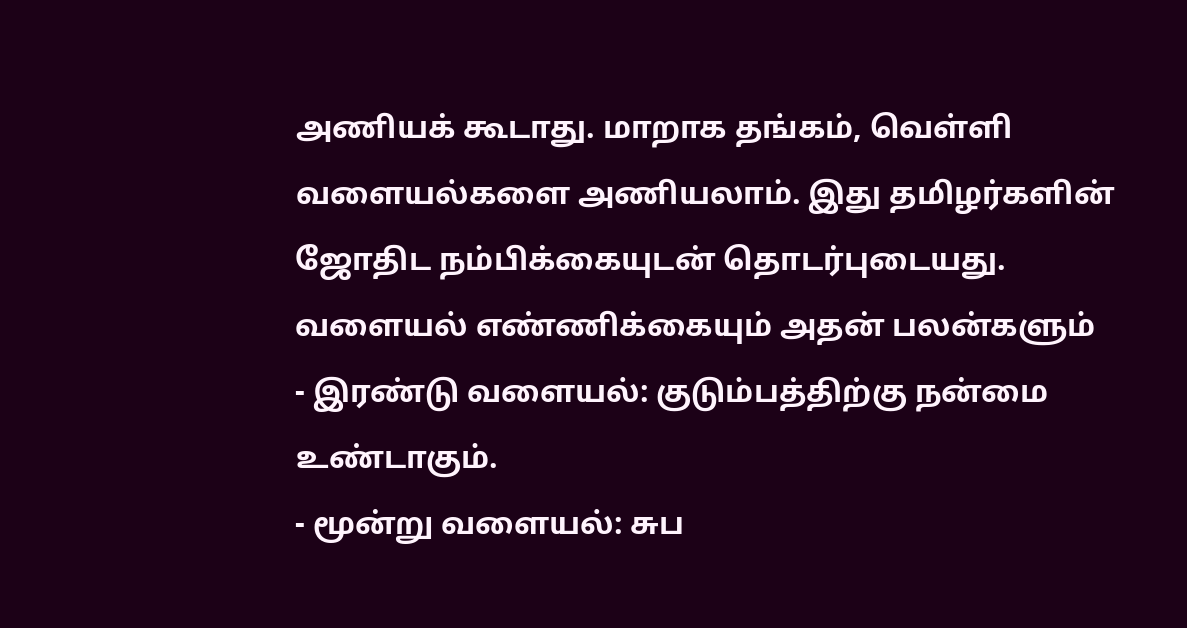அணியக் கூடாது. மாறாக தங்கம், வெள்ளி வளையல்களை அணியலாம். இது தமிழர்களின் ஜோதிட நம்பிக்கையுடன் தொடர்புடையது.
வளையல் எண்ணிக்கையும் அதன் பலன்களும்
- இரண்டு வளையல்: குடும்பத்திற்கு நன்மை உண்டாகும்.
- மூன்று வளையல்: சுப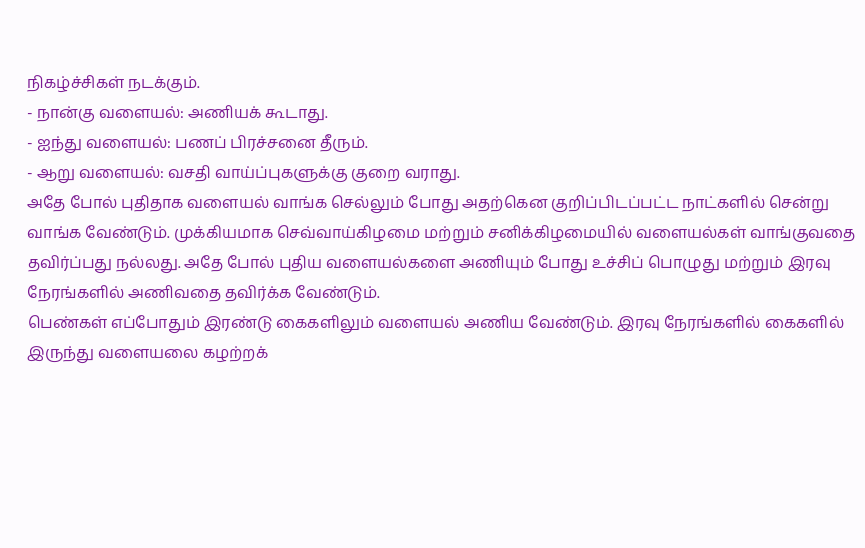நிகழ்ச்சிகள் நடக்கும்.
- நான்கு வளையல்: அணியக் கூடாது.
- ஐந்து வளையல்: பணப் பிரச்சனை தீரும்.
- ஆறு வளையல்: வசதி வாய்ப்புகளுக்கு குறை வராது.
அதே போல் புதிதாக வளையல் வாங்க செல்லும் போது அதற்கென குறிப்பிடப்பட்ட நாட்களில் சென்று வாங்க வேண்டும். முக்கியமாக செவ்வாய்கிழமை மற்றும் சனிக்கிழமையில் வளையல்கள் வாங்குவதை தவிர்ப்பது நல்லது. அதே போல் புதிய வளையல்களை அணியும் போது உச்சிப் பொழுது மற்றும் இரவு நேரங்களில் அணிவதை தவிர்க்க வேண்டும்.
பெண்கள் எப்போதும் இரண்டு கைகளிலும் வளையல் அணிய வேண்டும். இரவு நேரங்களில் கைகளில் இருந்து வளையலை கழற்றக்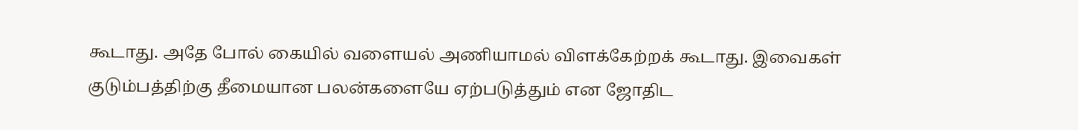கூடாது. அதே போல் கையில் வளையல் அணியாமல் விளக்கேற்றக் கூடாது. இவைகள் குடும்பத்திற்கு தீமையான பலன்களையே ஏற்படுத்தும் என ஜோதிட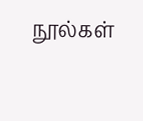நூல்கள்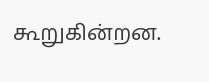கூறுகின்றன.